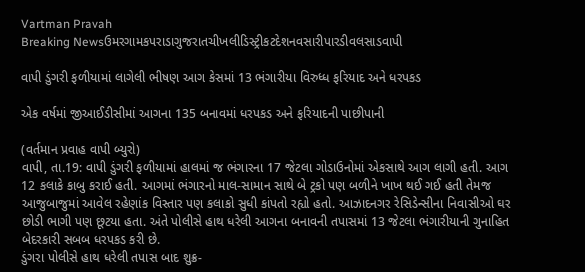Vartman Pravah
Breaking Newsઉમરગામકપરાડાગુજરાતચીખલીડિસ્ટ્રીકટદેશનવસારીપારડીવલસાડવાપી

વાપી ડુંગરી ફળીયામાં લાગેલી ભીષણ આગ કેસમાં 13 ભંગારીયા વિરુધ્‍ધ ફરિયાદ અને ધરપકડ

એક વર્ષમાં જીઆઈડીસીમાં આગના 135 બનાવમાં ધરપકડ અને ફરિયાદની પાછીપાની

(વર્તમાન પ્રવાહ વાપી બ્‍યુરો)
વાપી, તા.19: વાપી ડુંગરી ફળીયામાં હાલમાં જ ભંગારના 17 જેટલા ગોડાઉનોમાં એકસાથે આગ લાગી હતી. આગ 12 કલાકે કાબુ કરાઈ હતી. આગમાં ભંગારનો માલ-સામાન સાથે બે ટ્રકો પણ બળીને ખાખ થઈ ગઈ હતી તેમજ આજુબાજુમાં આવેલ રહેણાંક વિસ્‍તાર પણ કલાકો સુધી કાંપતો રહ્યો હતો. આઝાદનગર રેસિડેન્‍સીના નિવાસીઓ ઘર છોડી ભાગી પણ છૂટયા હતા. અંતે પોલીસે હાથ ધરેલી આગના બનાવની તપાસમાં 13 જેટલા ભંગારીયાની ગુનાહિત બેદરકારી સબબ ધરપકડ કરી છે.
ડુંગરા પોલીસે હાથ ધરેલી તપાસ બાદ શુક્ર-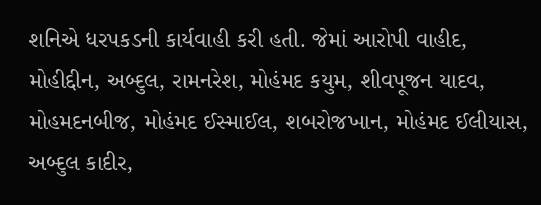શનિએ ધરપકડની કાર્યવાહી કરી હતી. જેમાં આરોપી વાહીદ, મોહીદ્દીન, અબ્‍દુલ, રામનરેશ, મોહંમદ કયુમ, શીવપૂજન યાદવ, મોહમદનબીજ, મોહંમદ ઈસ્‍માઈલ, શબરોજખાન, મોહંમદ ઈલીયાસ, અબ્‍દુલ કાદીર,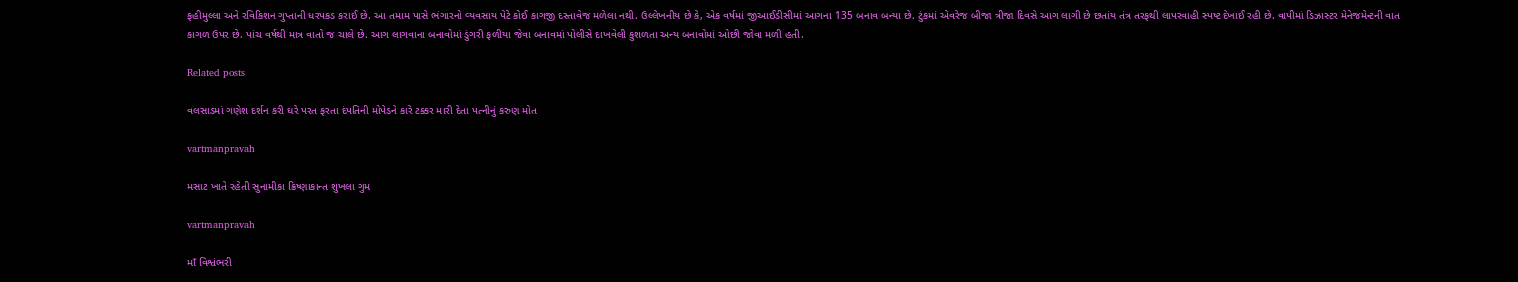ફહીમુલ્લા અને રવિકિશન ગુપ્તાની ધરપકડ કરાઈ છે. આ તમામ પાસે ભંગારનો વ્‍યવસાય પેટે કોઈ કાગજી દસ્‍તાવેજ મળેલા નથી. ઉલ્લેખનીય છે કે, એક વર્ષમાં જીઆઈડીસીમાં આગના 135 બનાવ બન્‍યા છે. ટુંકમાં એવરેજ બીજા ત્રીજા દિવસે આગ લાગી છે છતાંય તંત્ર તરફથી લાપરવાહી સ્‍પષ્‍ટ દેખાઈ રહી છે. વાપીમાં ડિઝાસ્‍ટર મેનેજમેન્‍ટની વાત કાગળ ઉપર છે. પાંચ વર્ષથી માત્ર વાતો જ ચાલે છે. આગ લાગવાના બનાવોમાં ડુંગરી ફળીયા જેવા બનાવમાં પોલીસે દાખવેલી કુશળતા અન્‍ય બનાવોમાં ઓછી જોવા મળી હતી.

Related posts

વલસાડમાં ગણેશ દર્શન કરી ઘરે પરત ફરતા દંપતિની મોપેડને કારે ટક્કર મારી દેતા પત્‍નીનું કરુણ મોત

vartmanpravah

મસાટ ખાતે રહેતી સુનામીકા ક્રિષ્‍ણાકાન્‍ત શુખલા ગુમ

vartmanpravah

માઁ વિશ્વંભરી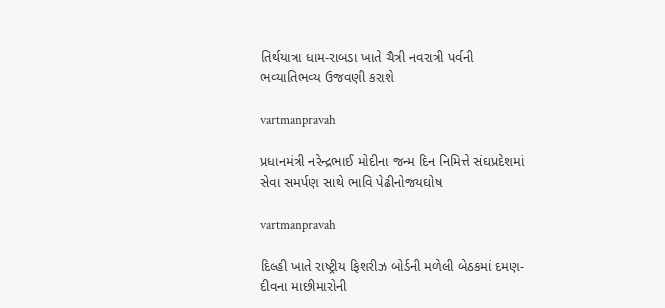તિર્થયાત્રા ધામ-રાબડા ખાતે ચૈત્રી નવરાત્રી પર્વની ભવ્‍યાતિભવ્‍ય ઉજવણી કરાશે

vartmanpravah

પ્રધાનમંત્રી નરેન્‍દ્રભાઈ મોદીના જન્‍મ દિન નિમિત્તે સંઘપ્રદેશમાં સેવા સમર્પણ સાથે ભાવિ પેઢીનોજયઘોષ

vartmanpravah

દિલ્‍હી ખાતે રાષ્‍ટ્રીય ફિશરીઝ બોર્ડની મળેલી બેઠકમાં દમણ-દીવના માછીમારોની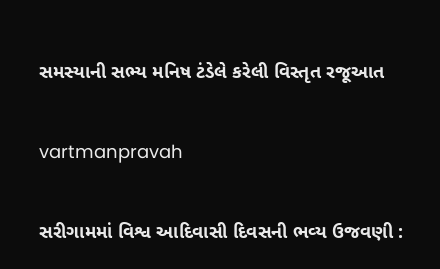સમસ્‍યાની સભ્‍ય મનિષ ટંડેલે કરેલી વિસ્‍તૃત રજૂઆત

vartmanpravah

સરીગામમાં વિશ્વ આદિવાસી દિવસની ભવ્‍ય ઉજવણી :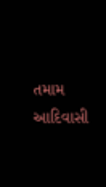તમામ આદિવાસી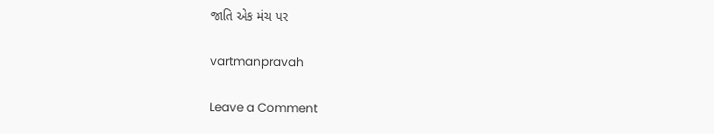જાતિ એક મંચ પર

vartmanpravah

Leave a Comment